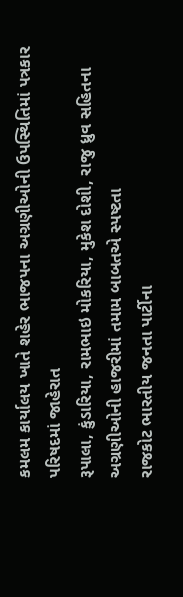કમલમ કાર્યાલય ખાતે શહેર ભાજપના અગ્રણીઓની ઉપસ્થિતિમાં પત્રકાર પરિષદમાં જાહેરાત
રૂપાલા, કુંડારિયા, રામભાઇ મોકરિયા, મુકેશ દોશી, રાજુ ધ્રુવ સહિતના અગ્રણીઓની હાજરીમાં તમામ બાબતએ સ્પષ્ટતા
રાજકોટ ભારતીય જનતા પાર્ટીના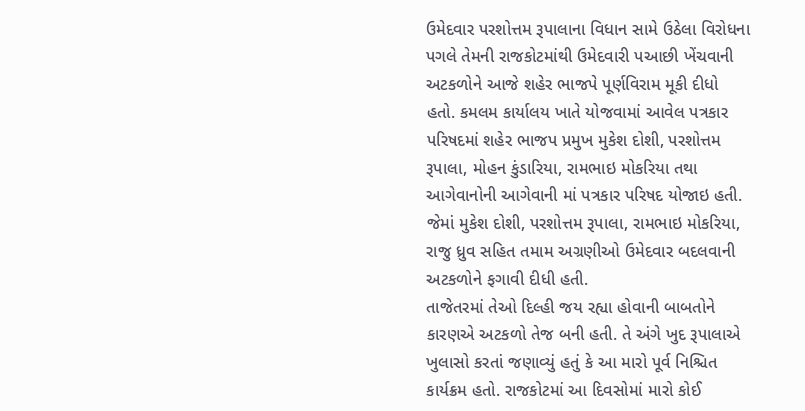ઉમેદવાર પરશોત્તમ રૂપાલાના વિધાન સામે ઉઠેલા વિરોધના પગલે તેમની રાજકોટમાંથી ઉમેદવારી પઆછી ખેંચવાની અટકળોને આજે શહેર ભાજપે પૂર્ણવિરામ મૂકી દીધો હતો. કમલમ કાર્યાલય ખાતે યોજવામાં આવેલ પત્રકાર પરિષદમાં શહેર ભાજપ પ્રમુખ મુકેશ દોશી, પરશોત્તમ રૂપાલા, મોહન કુંડારિયા, રામભાઇ મોકરિયા તથા આગેવાનોની આગેવાની માં પત્રકાર પરિષદ યોજાઇ હતી. જેમાં મુકેશ દોશી, પરશોત્તમ રૂપાલા, રામભાઇ મોકરિયા, રાજુ ધ્રુવ સહિત તમામ અગ્રણીઓ ઉમેદવાર બદલવાની અટકળોને ફગાવી દીધી હતી.
તાજેતરમાં તેઓ દિલ્હી જય રહ્યા હોવાની બાબતોને કારણએ અટકળો તેજ બની હતી. તે અંગે ખુદ રૂપાલાએ ખુલાસો કરતાં જણાવ્યું હતું કે આ મારો પૂર્વ નિશ્ચિત કાર્યક્રમ હતો. રાજકોટમાં આ દિવસોમાં મારો કોઈ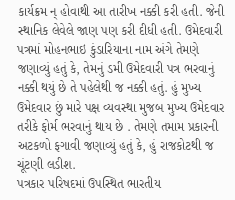કાર્યક્રમ ન્ હોવાથી આ તારીખ નક્કી કરી હતી. જેની સ્થાનિક લેવેલે જાણ પણ કરી દીધી હતી. ઉમેદવારી પત્રમાં મોહનભાઇ કુંડારિયાના નામ અંગે તેમણે જણાવ્યું હતું કે, તેમનું ડમી ઉમેદવારી પત્ર ભરવાનું નક્કી થયું છે તે પહેલેથી જ નક્કી હતું. હું મુખ્ય ઉમેદવાર છું મારે પક્ષ વ્યવસ્થા મુજબ મુખ્ય ઉમેદવાર તરીકે ફોર્મ ભરવાનું થાય છે . તેમણે તમામ પ્રકારની અટકળો ફગાવી જણાવ્યું હતું કે, હું રાજકોટથી જ ચૂંટણી લડીશ.
પત્રકાર પરિષદમાં ઉપસ્થિત ભારતીય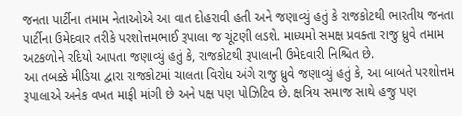જનતા પાર્ટીના તમામ નેતાઓએ આ વાત દોહરાવી હતી અને જણાવ્યું હતું કે રાજકોટથી ભારતીય જનતા પાર્ટીના ઉમેદવાર તરીકે પરશોત્તમભાઈ રૂપાલા જ ચૂંટણી લડશે. માધ્યમો સમક્ષ પ્રવક્તા રાજુ ધ્રુવે તમામ અટકળોને રદિયો આપતા જણાવ્યું હતું કે, રાજકોટથી રૂપાલાની ઉમેદવારી નિશ્ચિત છે.
આ તબક્કે મીડિયા દ્વારા રાજકોટમાં ચાલતા વિરોધ અંગે રાજુ ધ્રુવે જણાવ્યું હતું કે, આ બાબતે પરશોત્તમ રૂપાલાએ અનેક વખત માફી માંગી છે અને પક્ષ પણ પોઝિટિવ છે. ક્ષત્રિય સમાજ સાથે હજુ પણ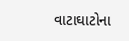વાટાઘાટોના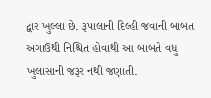દ્વાર ખુલ્લા છે. રૂપાલાની દિલ્હી જવાની બાબત અગાઉથી નિશ્ચિત હોવાથી આ બાબતે વધુ ખુલાસાની જરૂર નથી જણાતી.